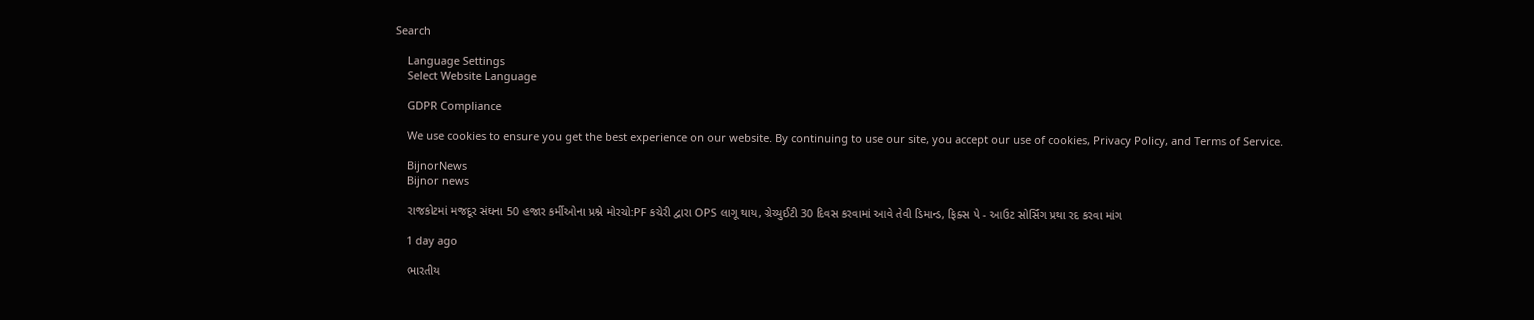Search

    Language Settings
    Select Website Language

    GDPR Compliance

    We use cookies to ensure you get the best experience on our website. By continuing to use our site, you accept our use of cookies, Privacy Policy, and Terms of Service.

    BijnorNews
    Bijnor news

    રાજકોટમાં મજદૂર સંઘના 50 હજાર કર્મીઓના પ્રશ્ને મોરચો:PF કચેરી દ્વારા OPS લાગૂ થાય, ગ્રેચ્યુઈટી 30 દિવસ કરવામાં આવે તેવી ડિમાન્ડ, ફિક્સ પે - આઉટ સોર્સિંગ પ્રથા રદ કરવા માંગ

    1 day ago

    ભારતીય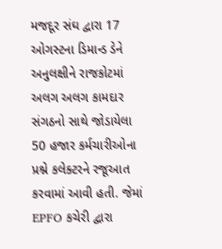મજદૂર સંઘ દ્વારા 17 ઓગસ્ટના ડિમાન્ડ ડેને અનુલક્ષીને રાજકોટમાં અલગ અલગ કામદાર સંગઠનો સાથે જોડાયેલા 50 હજાર કર્મચારીઓના પ્રશ્ને કલેક્ટરને રજૂઆત કરવામાં આવી હતી. જેમાં EPFO કચેરી દ્વારા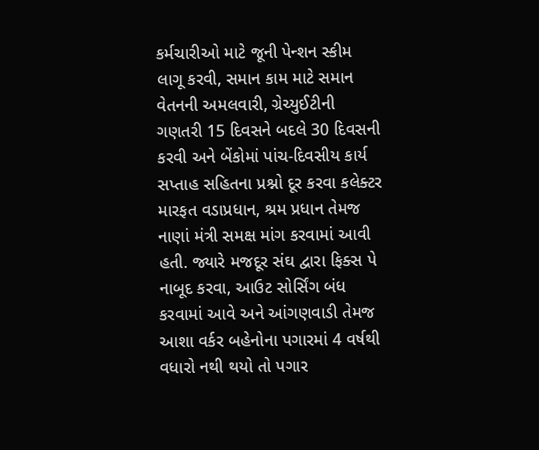કર્મચારીઓ માટે જૂની પેન્શન સ્કીમ લાગૂ કરવી, સમાન કામ માટે સમાન વેતનની અમલવારી, ગ્રેચ્યુઈટીની ગણતરી 15 દિવસને બદલે 30 દિવસની કરવી અને બેંકોમાં પાંચ-દિવસીય કાર્ય સપ્તાહ સહિતના પ્રશ્નો દૂર કરવા કલેક્ટર મારફત વડાપ્રધાન, શ્રમ પ્રધાન તેમજ નાણાં મંત્રી સમક્ષ માંગ કરવામાં આવી હતી. જ્યારે મજદૂર સંઘ દ્વારા ફિક્સ પે નાબૂદ કરવા, આઉટ સોર્સિંગ બંધ કરવામાં આવે અને આંગણવાડી તેમજ આશા વર્કર બહેનોના પગારમાં 4 વર્ષથી વધારો નથી થયો તો પગાર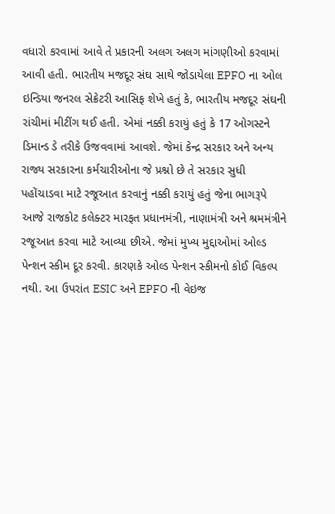વધારો કરવામાં આવે તે પ્રકારની અલગ અલગ માંગણીઓ કરવામાં આવી હતી. ભારતીય મજદૂર સંઘ સાથે જોડાયેલા EPFO ના ઓલ ઇન્ડિયા જનરલ સેક્રેટરી આસિફ શેખે હતું કે, ભારતીય મજદૂર સંઘની રાંચીમાં મીટીંગ થઈ હતી. એમાં નક્કી કરાયું હતું કે 17 ઓગસ્ટને ડિમાન્ડ ડે તરીકે ઉજવવામાં આવશે. જેમાં કેન્દ્ર સરકાર અને અન્ય રાજ્ય સરકારના કર્મચારીઓના જે પ્રશ્નો છે તે સરકાર સુધી પહોંચાડવા માટે રજૂઆત કરવાનું નક્કી કરાયું હતું જેના ભાગરૂપે આજે રાજકોટ કલેક્ટર મારફત પ્રધાનમંત્રી, નાણામંત્રી અને શ્રમમંત્રીને રજૂઆત કરવા માટે આવ્યા છીએ. જેમાં મુખ્ય મુદ્દાઓમાં ઓલ્ડ પેન્શન સ્કીમ દૂર કરવી. કારણકે ઓલ્ડ પેન્શન સ્કીમનો કોઈ વિકલ્પ નથી. આ ઉપરાંત ESIC અને EPFO ની વેઇજ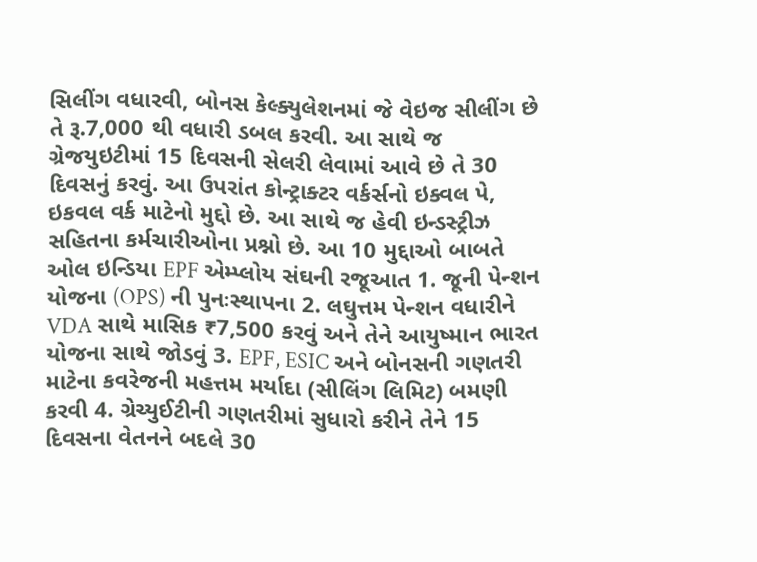સિલીંગ વધારવી, બોનસ કેલ્ક્યુલેશનમાં જે વેઇજ સીલીંગ છે તે રૂ.7,000 થી વધારી ડબલ કરવી. આ સાથે જ ગ્રેજયુઇટીમાં 15 દિવસની સેલરી લેવામાં આવે છે તે 30 દિવસનું કરવું. આ ઉપરાંત કોન્ટ્રાક્ટર વર્કર્સનો ઇક્વલ પે, ઇકવલ વર્ક માટેનો મુદ્દો છે. આ સાથે જ હેવી ઇન્ડસ્ટ્રીઝ સહિતના કર્મચારીઓના પ્રશ્નો છે. આ 10 મુદ્દાઓ બાબતે ઓલ ઇન્ડિયા EPF એમ્પ્લોય સંઘની રજૂઆત 1. જૂની પેન્શન યોજના (OPS) ની પુનઃસ્થાપના 2. લઘુત્તમ પેન્શન વધારીને VDA સાથે માસિક ₹7,500 કરવું અને તેને આયુષ્માન ભારત યોજના સાથે જોડવું 3. EPF, ESIC અને બોનસની ગણતરી માટેના કવરેજની મહત્તમ મર્યાદા (સીલિંગ લિમિટ) બમણી કરવી 4. ગ્રેચ્યુઈટીની ગણતરીમાં સુધારો કરીને તેને 15 દિવસના વેતનને બદલે 30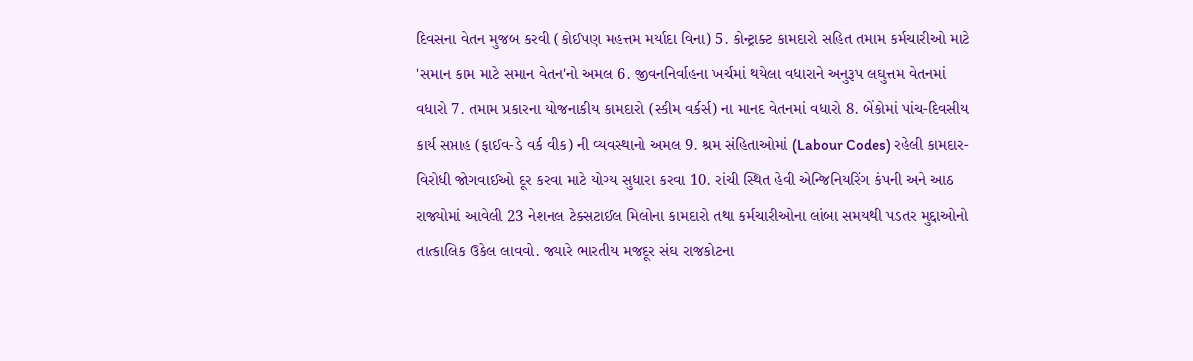દિવસના વેતન મુજબ કરવી (કોઈપણ મહત્તમ મર્યાદા વિના) 5. કોન્ટ્રાક્ટ કામદારો સહિત તમામ કર્મચારીઓ માટે 'સમાન કામ માટે સમાન વેતન'નો અમલ 6. જીવનનિર્વાહના ખર્ચમાં થયેલા વધારાને અનુરૂપ લઘુત્તમ વેતનમાં વધારો 7. તમામ પ્રકારના યોજનાકીય કામદારો (સ્કીમ વર્કર્સ) ના માનદ વેતનમાં વધારો 8. બેંકોમાં પાંચ-દિવસીય કાર્ય સપ્તાહ (ફાઈવ-ડે વર્ક વીક) ની વ્યવસ્થાનો અમલ 9. શ્રમ સંહિતાઓમાં (Labour Codes) રહેલી કામદાર-વિરોધી જોગવાઈઓ દૂર કરવા માટે યોગ્ય સુધારા કરવા 10. રાંચી સ્થિત હેવી એન્જિનિયરિંગ કંપની અને આઠ રાજ્યોમાં આવેલી 23 નેશનલ ટેક્સટાઈલ મિલોના કામદારો તથા કર્મચારીઓના લાંબા સમયથી પડતર મુદ્દાઓનો તાત્કાલિક ઉકેલ લાવવો. જ્યારે ભારતીય મજદૂર સંઘ રાજકોટના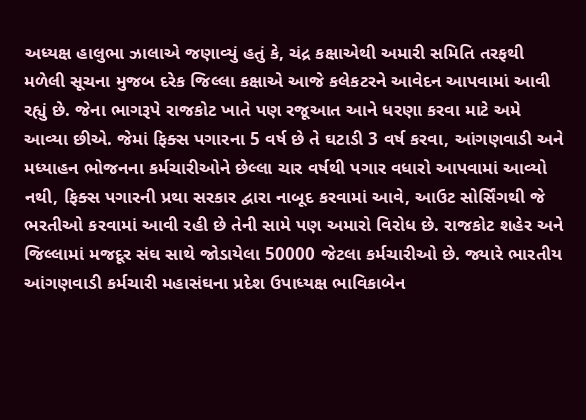અધ્યક્ષ હાલુભા ઝાલાએ જણાવ્યું હતું કે, ચંદ્ર કક્ષાએથી અમારી સમિતિ તરફથી મળેલી સૂચના મુજબ દરેક જિલ્લા કક્ષાએ આજે કલેકટરને આવેદન આપવામાં આવી રહ્યું છે. જેના ભાગરૂપે રાજકોટ ખાતે પણ રજૂઆત આને ધરણા કરવા માટે અમે આવ્યા છીએ. જેમાં ફિક્સ પગારના 5 વર્ષ છે તે ઘટાડી 3 વર્ષ કરવા, આંગણવાડી અને મધ્યાહન ભોજનના કર્મચારીઓને છેલ્લા ચાર વર્ષથી પગાર વધારો આપવામાં આવ્યો નથી, ફિક્સ પગારની પ્રથા સરકાર દ્વારા નાબૂદ કરવામાં આવે, આઉટ સોર્સિંગથી જે ભરતીઓ કરવામાં આવી રહી છે તેની સામે પણ અમારો વિરોધ છે. રાજકોટ શહેર અને જિલ્લામાં મજદૂર સંઘ સાથે જોડાયેલા 50000 જેટલા કર્મચારીઓ છે. જ્યારે ભારતીય આંગણવાડી કર્મચારી મહાસંઘના પ્રદેશ ઉપાધ્યક્ષ ભાવિકાબેન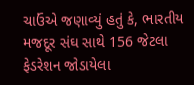ચાઉંએ જણાવ્યું હતું કે, ભારતીય મજદૂર સંઘ સાથે 156 જેટલા ફેડરેશન જોડાયેલા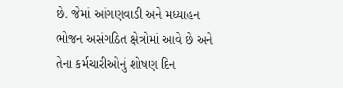છે. જેમાં આંગણવાડી અને મધ્યાહન ભોજન અસંગઠિત ક્ષેત્રોમાં આવે છે અને તેના કર્મચારીઓનું શોષણ દિન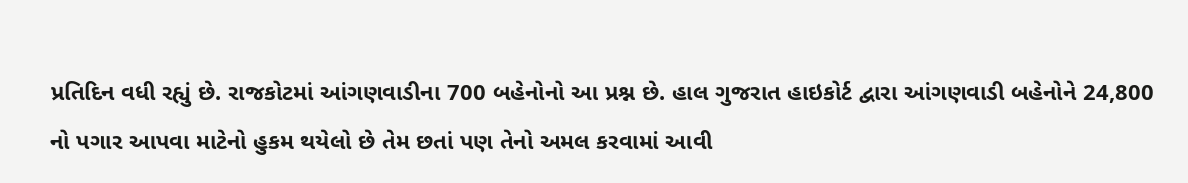પ્રતિદિન વધી રહ્યું છે. રાજકોટમાં આંગણવાડીના 700 બહેનોનો આ પ્રશ્ન છે. હાલ ગુજરાત હાઇકોર્ટ દ્વારા આંગણવાડી બહેનોને 24,800 નો પગાર આપવા માટેનો હુકમ થયેલો છે તેમ છતાં પણ તેનો અમલ કરવામાં આવી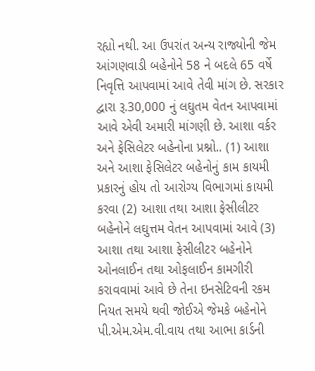રહ્યો નથી. આ ઉપરાંત અન્ય રાજ્યોની જેમ આંગણવાડી બહેનોને 58 ને બદલે 65 વર્ષે નિવૃત્તિ આપવામાં આવે તેવી માંગ છે. સરકાર દ્વારા રૂ.30,000 નું લઘુતમ વેતન આપવામાં આવે એવી અમારી માંગણી છે. આશા વર્કર અને ફેસિલેટર બહેનોના પ્રશ્નો.. (1) આશા અને આશા ફેસિલેટર બહેનોનું કામ કાયમી પ્રકારનું હોય તો આરોગ્ય વિભાગમાં કાયમી કરવા (2) આશા તથા આશા ફેસીલીટર બહેનોને લઘુત્તમ વેતન આપવામાં આવે (3) આશા તથા આશા ફેસીલીટર બહેનોને ઓનલાઈન તથા ઓફલાઈન કામગીરી કરાવવામાં આવે છે તેના ઇનસેટિવની રકમ નિયત સમયે થવી જોઈએ જેમકે બહેનોને પી.એમ.એમ.વી.વાય તથા આભા કાર્ડની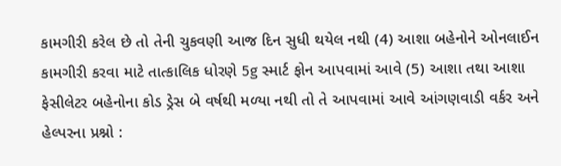કામગીરી કરેલ છે તો તેની ચુકવણી આજ દિન સુધી થયેલ નથી (4) આશા બહેનોને ઓનલાઈન કામગીરી કરવા માટે તાત્કાલિક ધોરણે 5g સ્માર્ટ ફોન આપવામાં આવે (5) આશા તથા આશા ફેસીલેટર બહેનોના કોડ ડ્રેસ બે વર્ષથી મળ્યા નથી તો તે આપવામાં આવે આંગણવાડી વર્કર અને હેલ્પરના પ્રશ્નો :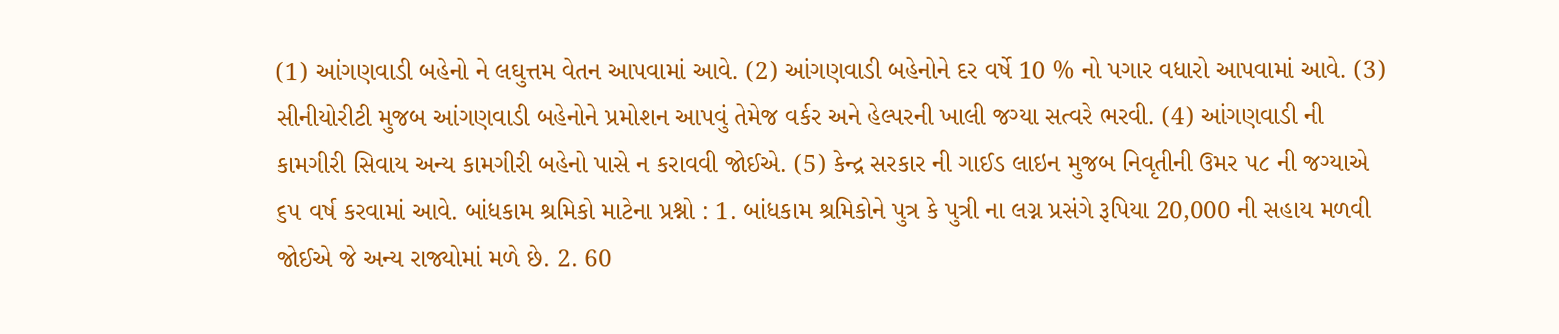(1) આંગણવાડી બહેનો ને લઘુત્તમ વેતન આપવામાં આવે. (2) આંગણવાડી બહેનોને દર વર્ષે 10 % નો પગાર વધારો આપવામાં આવે. (3) સીનીયોરીટી મુજબ આંગણવાડી બહેનોને પ્રમોશન આપવું તેમેજ વર્કર અને હેલ્પરની ખાલી જગ્યા સત્વરે ભરવી. (4) આંગણવાડી ની કામગીરી સિવાય અન્ય કામગીરી બહેનો પાસે ન કરાવવી જોઈએ. (5) કેન્દ્ર સરકાર ની ગાઈડ લાઇન મુજબ નિવૃતીની ઉમર ૫૮ ની જગ્યાએ ૬૫ વર્ષ કરવામાં આવે. બાંધકામ શ્રમિકો માટેના પ્રશ્નો : 1. બાંધકામ શ્રમિકોને પુત્ર કે પુત્રી ના લગ્ન પ્રસંગે રૂપિયા 20,000 ની સહાય મળવી જોઈએ જે અન્ય રાજ્યોમાં મળે છે. 2. 60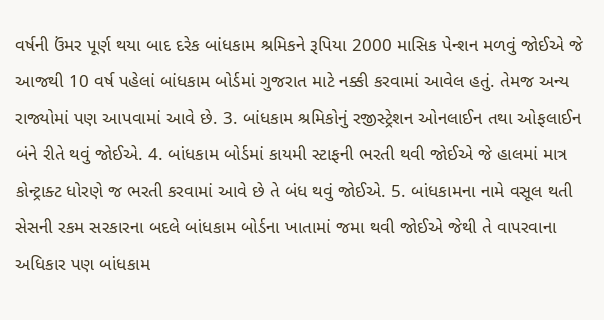વર્ષની ઉંમર પૂર્ણ થયા બાદ દરેક બાંધકામ શ્રમિકને રૂપિયા 2000 માસિક પેન્શન મળવું જોઈએ જે આજથી 10 વર્ષ પહેલાં બાંધકામ બોર્ડમાં ગુજરાત માટે નક્કી કરવામાં આવેલ હતું. તેમજ અન્ય રાજ્યોમાં પણ આપવામાં આવે છે. 3. બાંધકામ શ્રમિકોનું રજીસ્ટ્રેશન ઓનલાઈન તથા ઓફલાઈન બંને રીતે થવું જોઈએ. 4. બાંધકામ બોર્ડમાં કાયમી સ્ટાફની ભરતી થવી જોઈએ જે હાલમાં માત્ર કોન્ટ્રાક્ટ ધોરણે જ ભરતી કરવામાં આવે છે તે બંધ થવું જોઈએ. 5. બાંધકામના નામે વસૂલ થતી સેસની રકમ સરકારના બદલે બાંધકામ બોર્ડના ખાતામાં જમા થવી જોઈએ જેથી તે વાપરવાના અધિકાર પણ બાંધકામ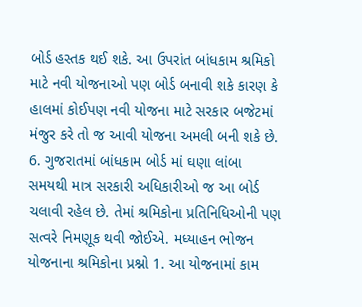બોર્ડ હસ્તક થઈ શકે. આ ઉપરાંત બાંધકામ શ્રમિકો માટે નવી યોજનાઓ પણ બોર્ડ બનાવી શકે કારણ કે હાલમાં કોઈપણ નવી યોજના માટે સરકાર બજેટમાં મંજુર કરે તો જ આવી યોજના અમલી બની શકે છે. 6. ગુજરાતમાં બાંધકામ બોર્ડ માં ઘણા લાંબા સમયથી માત્ર સરકારી અધિકારીઓ જ આ બોર્ડ ચલાવી રહેલ છે. તેમાં શ્રમિકોના પ્રતિનિધિઓની પણ સત્વરે નિમણૂક થવી જોઈએ. મધ્યાહન ભોજન યોજનાના શ્રમિકોના પ્રશ્નો 1. આ યોજનામાં કામ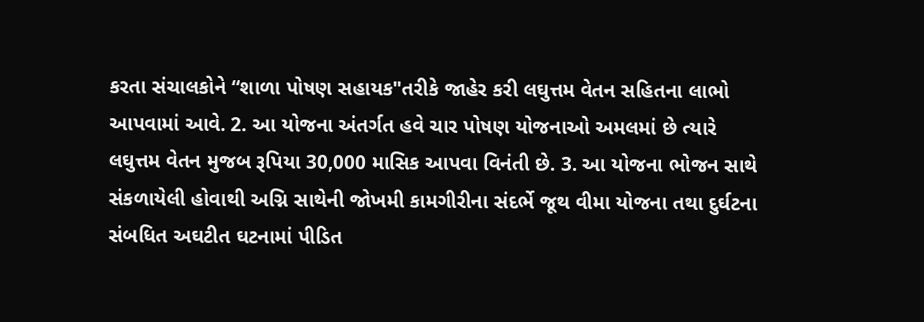કરતા સંચાલકોને “શાળા પોષણ સહાયક"તરીકે જાહેર કરી લઘુત્તમ વેતન સહિતના લાભો આપવામાં આવે. 2. આ યોજના અંતર્ગત હવે ચાર પોષણ યોજનાઓ અમલમાં છે ત્યારે લઘુત્તમ વેતન મુજબ રૂપિયા 30,000 માસિક આપવા વિનંતી છે. 3. આ યોજના ભોજન સાથે સંકળાયેલી હોવાથી અગ્નિ સાથેની જોખમી કામગીરીના સંદર્ભે જૂથ વીમા યોજના તથા દુર્ઘટના સંબધિત અઘટીત ઘટનામાં પીડિત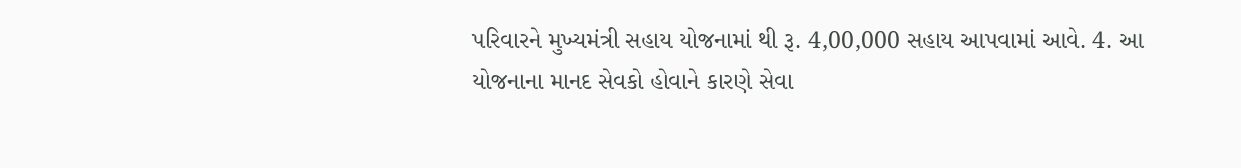પરિવારને મુખ્યમંત્રી સહાય યોજનામાં થી રૂ. 4,00,000 સહાય આપવામાં આવે. 4. આ યોજનાના માનદ સેવકો હોવાને કારણે સેવા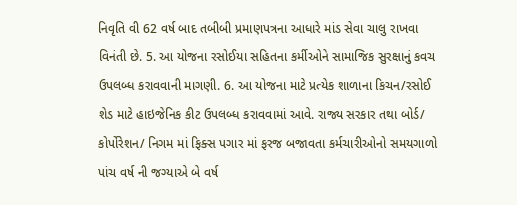નિવૃતિ વી 62 વર્ષ બાદ તબીબી પ્રમાણપત્રના આધારે માંડ સેવા ચાલુ રાખવા વિનંતી છે. 5. આ યોજના રસોઈયા સહિતના કર્મીઓને સામાજિક સુરક્ષાનું કવચ ઉપલબ્ધ કરાવવાની માગણી. 6. આ યોજના માટે પ્રત્યેક શાળાના કિચન/રસોઈ શેડ માટે હાઇજેનિક કીટ ઉપલબ્ધ કરાવવામાં આવે. રાજ્ય સરકાર તથા બોર્ડ/ કોર્પોરેશન/ નિગમ માં ફિક્સ પગાર માં ફરજ બજાવતા કર્મચારીઓનો સમયગાળો પાંચ વર્ષ ની જગ્યાએ બે વર્ષ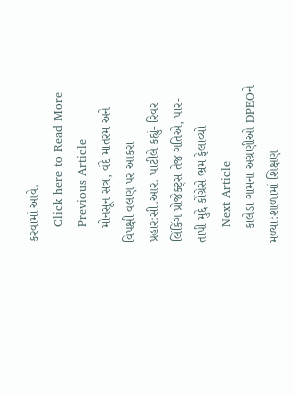કરવામાં આવે.
    Click here to Read More
    Previous Article
    મોનસૂન સત્ર, વંદે માતરમ અને વિપક્ષી વલણ પર આકરા પ્રહાર:સી.આર. પાટીલે કહ્યું- રિવર લિંકિંગ પ્રોજેક્ટ્સ તેજ ગતિએ, પાર-તાપી મુદ્દે કોંગ્રેસે ભ્રમ ફેલાવ્યો
    Next Article
    કાલેડા ગામના અગ્રણીઓ DPEOને મળ્યા:શાળામાં શિક્ષણ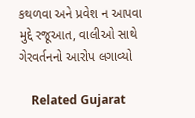કથળવા અને પ્રવેશ ન આપવા મુદ્દે રજૂઆત, વાલીઓ સાથે ગેરવર્તનનો આરોપ લગાવ્યો

    Related Gujarat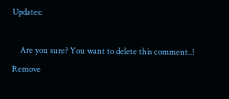Updates:

    Are you sure? You want to delete this comment..! Remove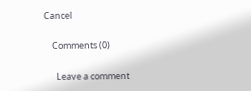Cancel

    Comments (0)

      Leave a comment